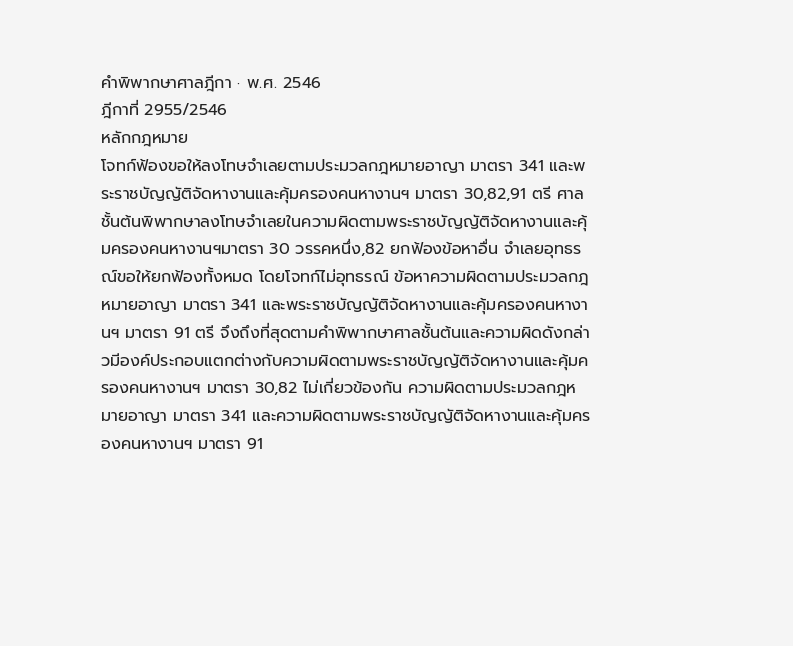คำพิพากษาศาลฎีกา · พ.ศ. 2546
ฎีกาที่ 2955/2546
หลักกฎหมาย
โจทก์ฟ้องขอให้ลงโทษจำเลยตามประมวลกฎหมายอาญา มาตรา 341 และพระราชบัญญัติจัดหางานและคุ้มครองคนหางานฯ มาตรา 30,82,91 ตรี ศาลชั้นต้นพิพากษาลงโทษจำเลยในความผิดตามพระราชบัญญัติจัดหางานและคุ้มครองคนหางานฯมาตรา 30 วรรคหนึ่ง,82 ยกฟ้องข้อหาอื่น จำเลยอุทธรณ์ขอให้ยกฟ้องทั้งหมด โดยโจทก์ไม่อุทธรณ์ ข้อหาความผิดตามประมวลกฎหมายอาญา มาตรา 341 และพระราชบัญญัติจัดหางานและคุ้มครองคนหางานฯ มาตรา 91 ตรี จึงถึงที่สุดตามคำพิพากษาศาลชั้นต้นและความผิดดังกล่าวมีองค์ประกอบแตกต่างกับความผิดตามพระราชบัญญัติจัดหางานและคุ้มครองคนหางานฯ มาตรา 30,82 ไม่เกี่ยวข้องกัน ความผิดตามประมวลกฎหมายอาญา มาตรา 341 และความผิดตามพระราชบัญญัติจัดหางานและคุ้มครองคนหางานฯ มาตรา 91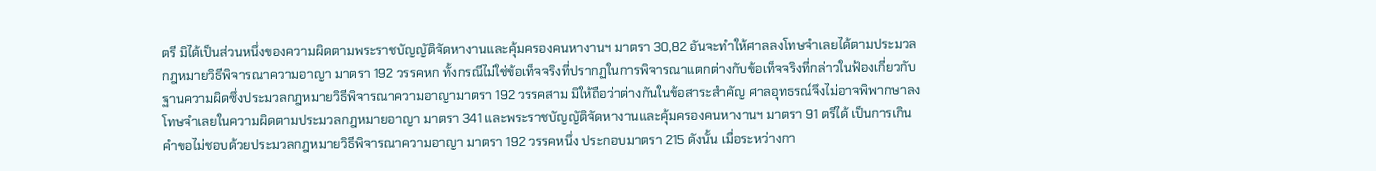ตรี มิได้เป็นส่วนหนึ่งของความผิดตามพระราชบัญญัติจัดหางานและคุ้มครองคนหางานฯ มาตรา 30,82 อันจะทำให้ศาลลงโทษจำเลยได้ตามประมวลกฎหมายวิธีพิจารณาความอาญา มาตรา 192 วรรคหก ทั้งกรณีไม่ใช่ข้อเท็จจริงที่ปรากฏในการพิจารณาแตกต่างกับข้อเท็จจริงที่กล่าวในฟ้องเกี่ยวกับฐานความผิดซึ่งประมวลกฎหมายวิธีพิจารณาความอาญามาตรา 192 วรรคสาม มิให้ถือว่าต่างกันในข้อสาระสำคัญ ศาลอุทธรณ์จึงไม่อาจพิพากษาลงโทษจำเลยในความผิดตามประมวลกฎหมายอาญา มาตรา 341 และพระราชบัญญัติจัดหางานและคุ้มครองคนหางานฯ มาตรา 91 ตรีได้ เป็นการเกินคำขอไม่ชอบด้วยประมวลกฎหมายวิธีพิจารณาความอาญา มาตรา 192 วรรคหนึ่ง ประกอบมาตรา 215 ดังนั้น เมื่อระหว่างกา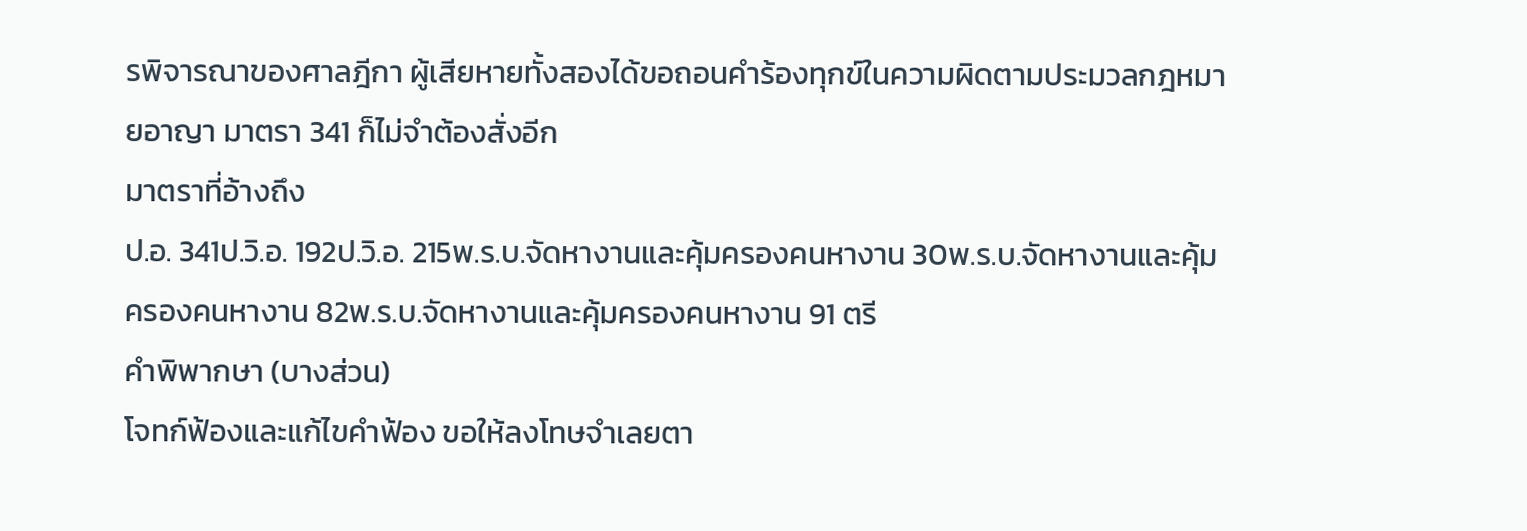รพิจารณาของศาลฎีกา ผู้เสียหายทั้งสองได้ขอถอนคำร้องทุกข์ในความผิดตามประมวลกฎหมายอาญา มาตรา 341 ก็ไม่จำต้องสั่งอีก
มาตราที่อ้างถึง
ป.อ. 341ป.วิ.อ. 192ป.วิ.อ. 215พ.ร.บ.จัดหางานและคุ้มครองคนหางาน 30พ.ร.บ.จัดหางานและคุ้มครองคนหางาน 82พ.ร.บ.จัดหางานและคุ้มครองคนหางาน 91 ตรี
คำพิพากษา (บางส่วน)
โจทก์ฟ้องและแก้ไขคำฟ้อง ขอให้ลงโทษจำเลยตา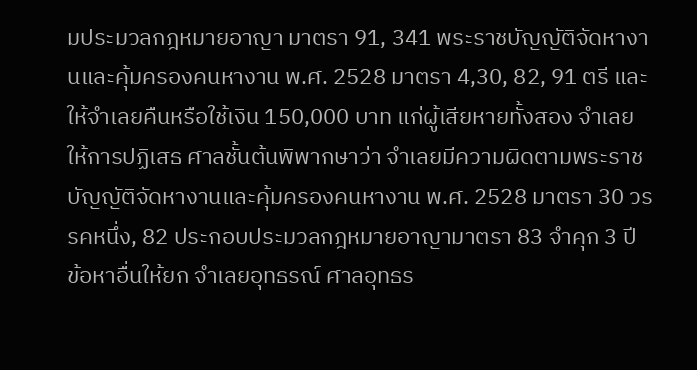มประมวลกฎหมายอาญา มาตรา 91, 341 พระราชบัญญัติจัดหางานและคุ้มครองคนหางาน พ.ศ. 2528 มาตรา 4,30, 82, 91 ตรี และให้จำเลยคืนหรือใช้เงิน 150,000 บาท แก่ผู้เสียหายทั้งสอง จำเลยให้การปฏิเสธ ศาลชั้นต้นพิพากษาว่า จำเลยมีความผิดตามพระราชบัญญัติจัดหางานและคุ้มครองคนหางาน พ.ศ. 2528 มาตรา 30 วรรคหนึ่ง, 82 ประกอบประมวลกฎหมายอาญามาตรา 83 จำคุก 3 ปี ข้อหาอื่นให้ยก จำเลยอุทธรณ์ ศาลอุทธร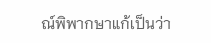ณ์พิพากษาแก้เป็นว่า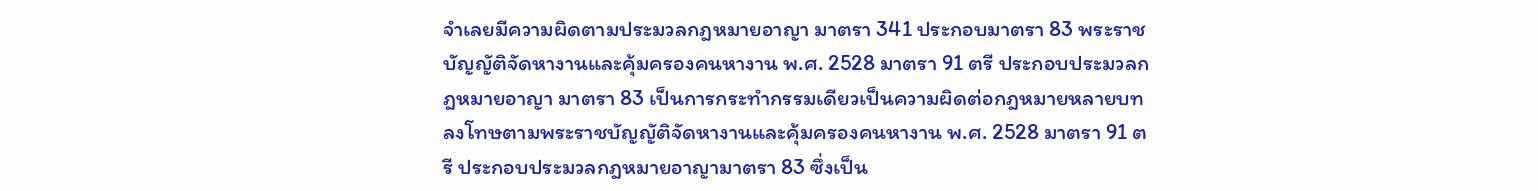จำเลยมีความผิดตามประมวลกฎหมายอาญา มาตรา 341 ประกอบมาตรา 83 พระราชบัญญัติจัดหางานและคุ้มครองคนหางาน พ.ศ. 2528 มาตรา 91 ตรี ประกอบประมวลกฎหมายอาญา มาตรา 83 เป็นการกระทำกรรมเดียวเป็นความผิดต่อกฎหมายหลายบท ลงโทษตามพระราชบัญญัติจัดหางานและคุ้มครองคนหางาน พ.ศ. 2528 มาตรา 91 ตรี ประกอบประมวลกฎหมายอาญามาตรา 83 ซึ่งเป็น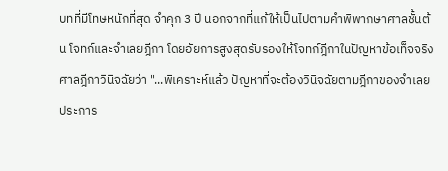บทที่มีโทษหนักที่สุด จำคุก 3 ปี นอกจากที่แก้ให้เป็นไปตามคำพิพากษาศาลชั้นต้น โจทก์และจำเลยฎีกา โดยอัยการสูงสุดรับรองให้โจทก์ฎีกาในปัญหาข้อเท็จจริง ศาลฎีกาวินิจฉัยว่า "...พิเคราะห์แล้ว ปัญหาที่จะต้องวินิจฉัยตามฎีกาของจำเลยประการ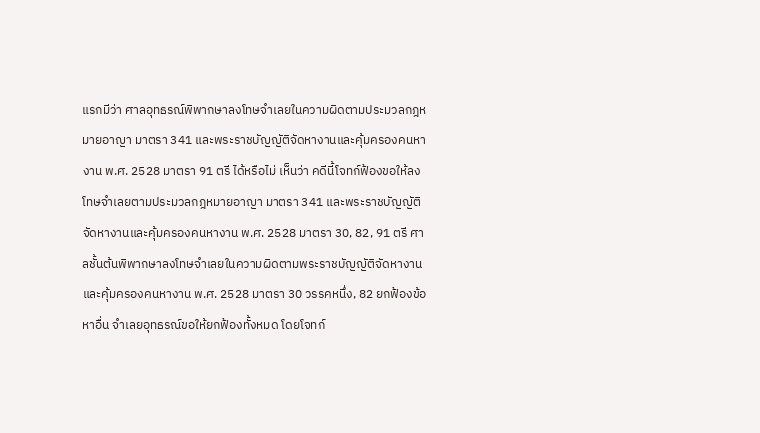แรกมีว่า ศาลอุทธรณ์พิพากษาลงโทษจำเลยในความผิดตามประมวลกฎหมายอาญา มาตรา 341 และพระราชบัญญัติจัดหางานและคุ้มครองคนหางาน พ.ศ. 2528 มาตรา 91 ตรี ได้หรือไม่ เห็นว่า คดีนี้โจทก์ฟ้องขอให้ลงโทษจำเลยตามประมวลกฎหมายอาญา มาตรา 341 และพระราชบัญญัติจัดหางานและคุ้มครองคนหางาน พ.ศ. 2528 มาตรา 30, 82, 91 ตรี ศาลชั้นต้นพิพากษาลงโทษจำเลยในความผิดตามพระราชบัญญัติจัดหางานและคุ้มครองคนหางาน พ.ศ. 2528 มาตรา 30 วรรคหนึ่ง, 82 ยกฟ้องข้อหาอื่น จำเลยอุทธรณ์ขอให้ยกฟ้องทั้งหมด โดยโจทก์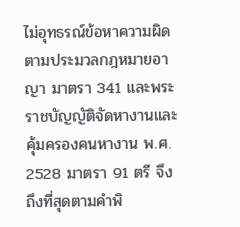ไม่อุทธรณ์ข้อหาความผิดตามประมวลกฎหมายอาญา มาตรา 341 และพระราชบัญญัติจัดหางานและคุ้มครองคนหางาน พ.ศ. 2528 มาตรา 91 ตรี จึงถึงที่สุดตามคำพิ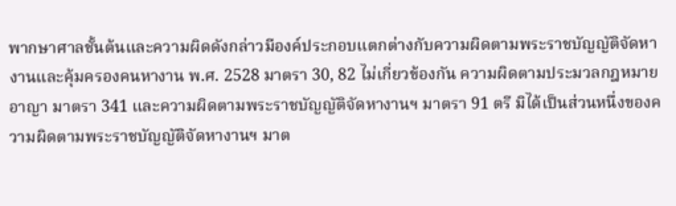พากษาศาลชั้นต้นและความผิดดังกล่าวมีองค์ประกอบแตกต่างกับความผิดตามพระราชบัญญัติจัดหางานและคุ้มครองคนหางาน พ.ศ. 2528 มาตรา 30, 82 ไม่เกี่ยวข้องกัน ความผิดตามประมวลกฎหมายอาญา มาตรา 341 และความผิดตามพระราชบัญญัติจัดหางานฯ มาตรา 91 ตรี มิได้เป็นส่วนหนึ่งของความผิดตามพระราชบัญญัติจัดหางานฯ มาต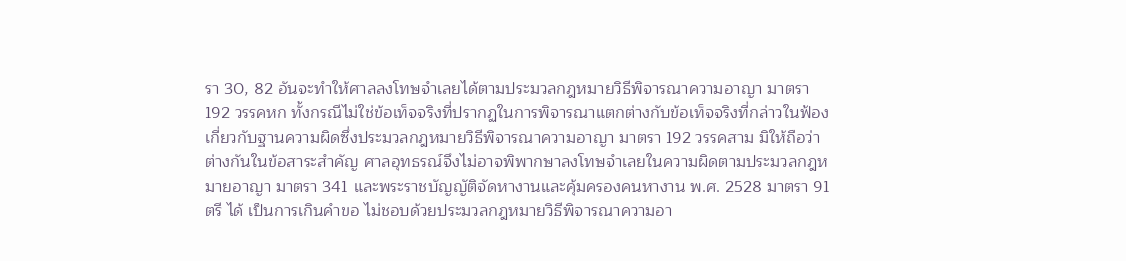รา 30, 82 อันจะทำให้ศาลลงโทษจำเลยได้ตามประมวลกฎหมายวิธีพิจารณาความอาญา มาตรา 192 วรรคหก ทั้งกรณีไม่ใช่ข้อเท็จจริงที่ปรากฏในการพิจารณาแตกต่างกับข้อเท็จจริงที่กล่าวในฟ้องเกี่ยวกับฐานความผิดซึ่งประมวลกฎหมายวิธีพิจารณาความอาญา มาตรา 192 วรรคสาม มิให้ถือว่าต่างกันในข้อสาระสำคัญ ศาลอุทธรณ์จึงไม่อาจพิพากษาลงโทษจำเลยในความผิดตามประมวลกฎหมายอาญา มาตรา 341 และพระราชบัญญัติจัดหางานและคุ้มครองคนหางาน พ.ศ. 2528 มาตรา 91 ตรี ได้ เป็นการเกินคำขอ ไม่ชอบด้วยประมวลกฎหมายวิธีพิจารณาความอา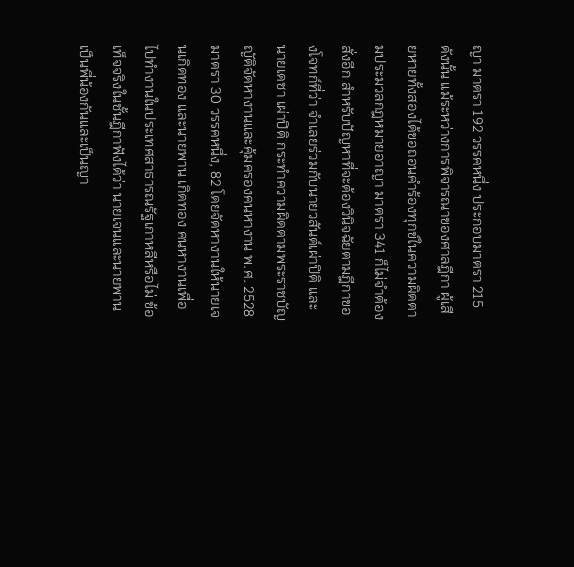ญา มาตรา 192 วรรคหนึ่ง ประกอบมาตรา 215 ดังนั้น แม้ระหว่างการพิจารณาของศาลฎีกา ผู้เสียหายทั้งสองได้ขอถอนคำร้องทุกข์ในความผิดตามประมวลกฎหมายอาญา มาตรา 341 ก็ไม่จำต้องสั่งอีก สำหรับปัญหาที่จะต้องวินิจฉัยตามฎีกาของโจทก์ที่ว่า จำเลยร่วมกับนายวสันต์เผ่าปิติ และนายเดชา เผ่าปิติ กระทำความผิดตามพระราชบัญญัติจัดหางานและคุ้มครองคนหางาน พ.ศ. 2528 มาตรา 30 วรรคหนึ่ง, 82 โดยจัดหางานให้นายเจนเกิดทอง และนายพาน เกิดทอง คนหางานเพื่อไปทำงานในประเทศสาธารณรัฐเกาหลีหรือไม่ ข้อเท็จจริงในชั้นฎีกาฟังได้ว่า นายเจนและนายพานเป็นพี่น้องกันและเป็นญา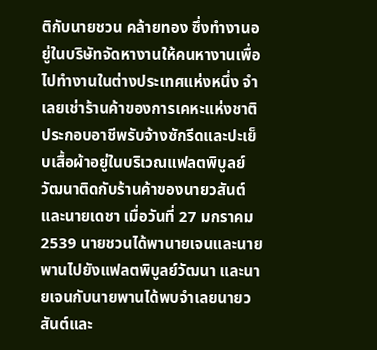ติกับนายชวน คล้ายทอง ซึ่งทำงานอยู่ในบริษัทจัดหางานให้คนหางานเพื่อไปทำงานในต่างประเทศแห่งหนึ่ง จำเลยเช่าร้านค้าของการเคหะแห่งชาติประกอบอาชีพรับจ้างซักรีดและปะเย็บเสื้อผ้าอยู่ในบริเวณแฟลตพิบูลย์วัฒนาติดกับร้านค้าของนายวสันต์และนายเดชา เมื่อวันที่ 27 มกราคม 2539 นายชวนได้พานายเจนและนายพานไปยังแฟลตพิบูลย์วัฒนา และนายเจนกับนายพานได้พบจำเลยนายวสันต์และ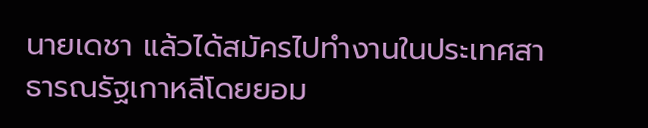นายเดชา แล้วได้สมัครไปทำงานในประเทศสาธารณรัฐเกาหลีโดยยอม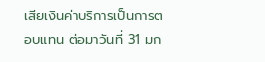เสียเงินค่าบริการเป็นการตอบแทน ต่อมาวันที่ 31 มก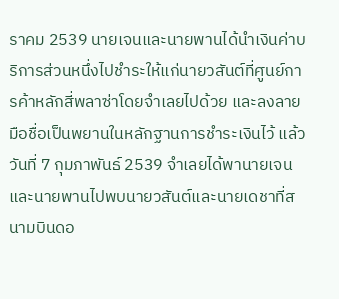ราคม 2539 นายเจนและนายพานได้นำเงินค่าบริการส่วนหนึ่งไปชำระให้แก่นายวสันต์ที่ศูนย์การค้าหลักสี่พลาซ่าโดยจำเลยไปด้วย และลงลายมือชื่อเป็นพยานในหลักฐานการชำระเงินไว้ แล้ววันที่ 7 กุมภาพันธ์ 2539 จำเลยได้พานายเจนและนายพานไปพบนายวสันต์และนายเดชาที่สนามบินดอ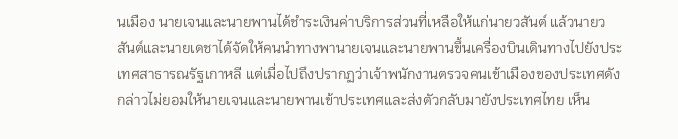นเมือง นายเจนและนายพานได้ชำระเงินค่าบริการส่วนที่เหลือให้แก่นายวสันต์ แล้วนายวสันต์และนายเดชาได้จัดให้คนนำทางพานายเจนและนายพานขึ้นเครื่องบินเดินทางไปยังประเทศสาธารณรัฐเกาหลี แต่เมื่อไปถึงปรากฏว่าเจ้าพนักงานตรวจคนเข้าเมืองของประเทศดังกล่าวไม่ยอมให้นายเจนและนายพานเข้าประเทศและส่งตัวกลับมายังประเทศไทย เห็น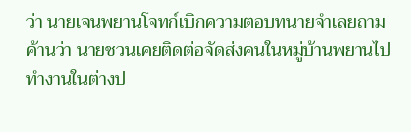ว่า นายเจนพยานโจทก์เบิกความตอบทนายจำเลยถามค้านว่า นายชวนเคยติดต่อจัดส่งคนในหมู่บ้านพยานไปทำงานในต่างป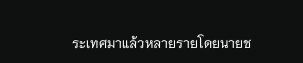ระเทศมาแล้วหลายรายโดยนายช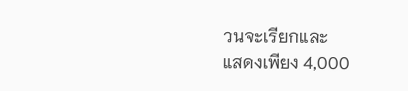วนจะเรียกและ
แสดงเพียง 4,000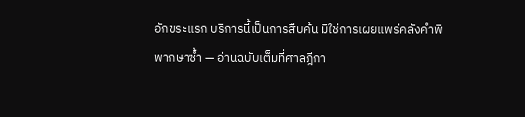อักขระแรก บริการนี้เป็นการสืบค้น มิใช่การเผยแพร่คลังคำพิพากษาซ้ำ — อ่านฉบับเต็มที่ศาลฎีกา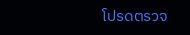โปรดตรวจ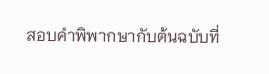สอบคำพิพากษากับต้นฉบับที่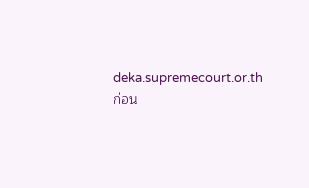deka.supremecourt.or.th ก่อน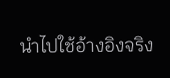นำไปใช้อ้างอิงจริง